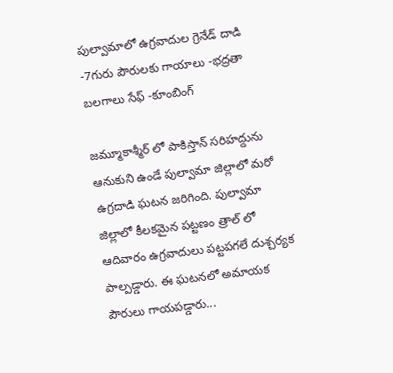పుల్వామాలో ఉగ్రవాదుల గ్రెనేడ్ దాడి -7గురు పౌరులకు గాయాలు -భద్రతా బలగాలు సేఫ్ -కూంబింగ్

జమ్మూకాశ్మీర్ లో పాకిస్తాన్ సరిహద్దును ఆనుకుని ఉండే పుల్వామా జిల్లాలో మరో ఉగ్రదాడి ఘటన జరిగింది. పుల్వామా జిల్లాలో కీలకమైన పట్టణం త్రాల్ లో ఆదివారం ఉగ్రవాదులు పట్టపగలే దుశ్చర్యక పాల్పడ్డారు. ఈ ఘటనలో అమాయక పౌరులు గాయపడ్డారు...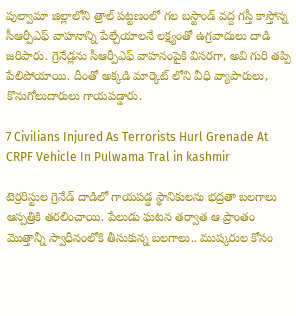పుల్వామా జిల్లాలోని త్రాల్ పట్టణంలో గల బస్టాండ్ వద్ద గస్తీ కాస్తోన్న సీఆర్పీఎఫ్ వాహనాన్ని పేల్చేయాలనే లక్ష్యంతో ఉగ్రవాదులు దాడి జరిపారు. గ్రెనేడ్లను సీఆర్పీఎఫ్ వాహనంపైకి విసరగా, అవి గురి తప్పి పేలిపోయాయి. దీంతో అక్కడి మార్కెట్ లోని వీధి వ్యాపారులు, కొనుగోలుదారులు గాయపడ్డారు.

7 Civilians Injured As Terrorists Hurl Grenade At CRPF Vehicle In Pulwama Tral in kashmir

టెర్రరిస్టుల గ్రెనేడ్ దాడిలో గాయపడ్డ స్థానికులను భద్రతా బలగాలు ఆస్పత్రికి తరలించాయి. పేలుడు ఘటన తర్వాత ఆ ప్రాంతం మొత్తాన్నీ స్వాధీనంలోకి తీసుకున్న బలగాలు.. ముష్కరుల కోసం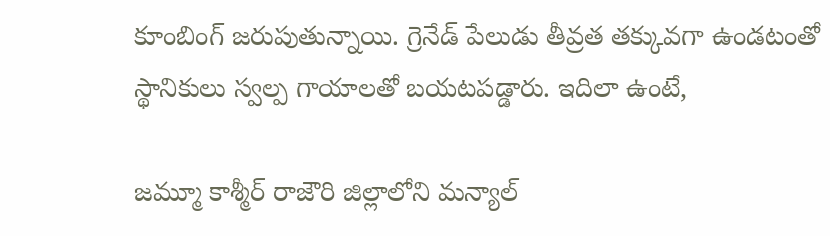కూంబింగ్ జరుపుతున్నాయి. గ్రెనేడ్ పేలుడు తీవ్రత తక్కువగా ఉండటంతో స్థానికులు స్వల్ప గాయాలతో బయటపడ్డారు. ఇదిలా ఉంటే,

జమ్మూ కాశ్మీర్‌ రాజౌరి జిల్లాలోని మన్యాల్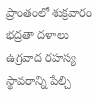ప్రాంతంలో శుక్రవారం భద్రతా దళాలు ఉగ్రవాద రహస్య స్థావరాన్ని పేల్చి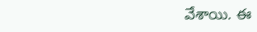వేశాయి. ఈ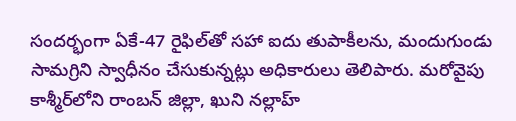సందర్భంగా ఏకే-47 రైఫిల్‌తో సహా ఐదు తుపాకీలను, మందుగుండు సామగ్రిని స్వాధీనం చేసుకున్నట్లు అధికారులు తెలిపారు. మరోవైపు కాశ్మీర్‌లోని రాంబన్‌ జిల్లా, ఖుని నల్లాహ్‌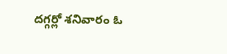దగ్గర్లో శనివారం ఓ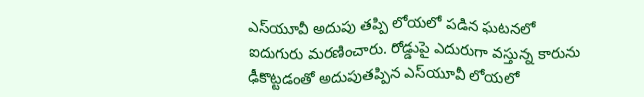ఎస్‌యూవీ అదుపు తప్పి లోయలో పడిన ఘటనలో ఐదుగురు మరణించారు. రోడ్డుపై ఎదురుగా వస్తున్న కారును ఢీకొట్టడంతో అదుపుతప్పిన ఎస్‌యూవీ లోయలో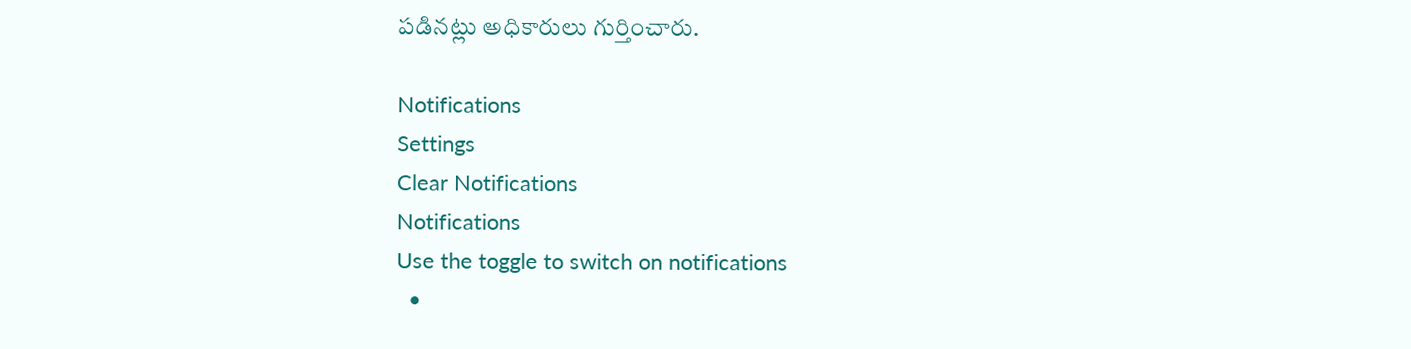పడినట్లు అధికారులు గుర్తించారు.

Notifications
Settings
Clear Notifications
Notifications
Use the toggle to switch on notifications
  •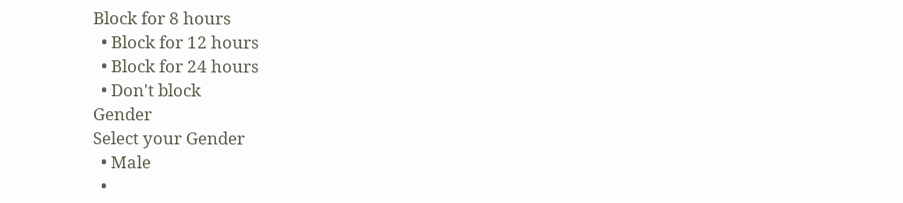Block for 8 hours
  • Block for 12 hours
  • Block for 24 hours
  • Don't block
Gender
Select your Gender
  • Male
  •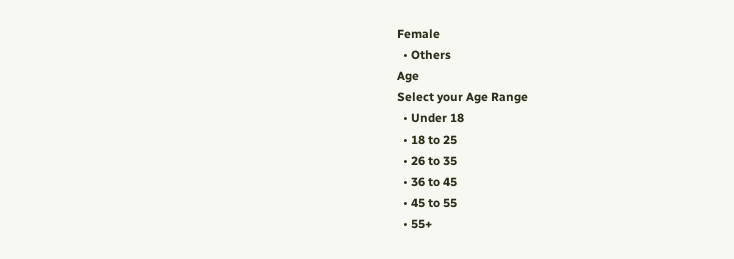Female
  • Others
Age
Select your Age Range
  • Under 18
  • 18 to 25
  • 26 to 35
  • 36 to 45
  • 45 to 55
  • 55+